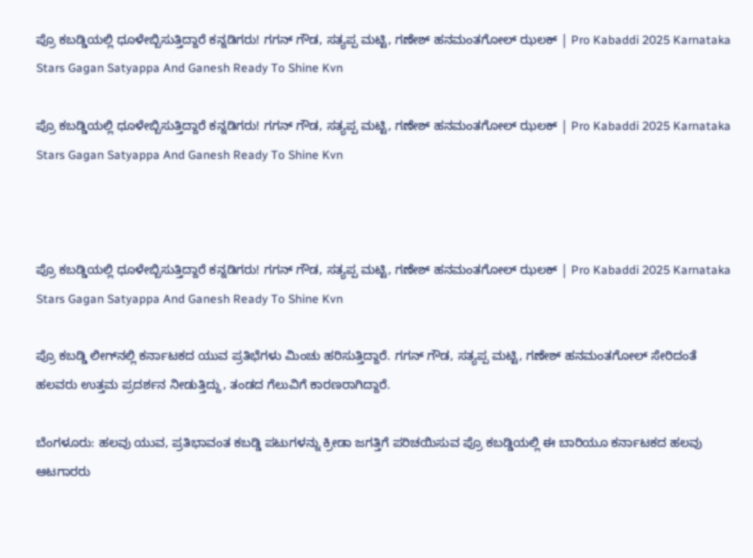ಪ್ರೊ ಕಬಡ್ಡಿಯಲ್ಲಿ ಧೂಳೇಬ್ಬಿಸುತ್ತಿದ್ದಾರೆ ಕನ್ನಡಿಗರು! ಗಗನ್ ಗೌಡ, ಸತ್ಯಪ್ಪ ಮಟ್ಟಿ, ಗಣೇಶ್ ಹನಮಂತಗೋಲ್ ಝಲಕ್ | Pro Kabaddi 2025 Karnataka Stars Gagan Satyappa And Ganesh Ready To Shine Kvn

ಪ್ರೊ ಕಬಡ್ಡಿಯಲ್ಲಿ ಧೂಳೇಬ್ಬಿಸುತ್ತಿದ್ದಾರೆ ಕನ್ನಡಿಗರು! ಗಗನ್ ಗೌಡ, ಸತ್ಯಪ್ಪ ಮಟ್ಟಿ, ಗಣೇಶ್ ಹನಮಂತಗೋಲ್ ಝಲಕ್ | Pro Kabaddi 2025 Karnataka Stars Gagan Satyappa And Ganesh Ready To Shine Kvn



ಪ್ರೊ ಕಬಡ್ಡಿಯಲ್ಲಿ ಧೂಳೇಬ್ಬಿಸುತ್ತಿದ್ದಾರೆ ಕನ್ನಡಿಗರು! ಗಗನ್ ಗೌಡ, ಸತ್ಯಪ್ಪ ಮಟ್ಟಿ, ಗಣೇಶ್ ಹನಮಂತಗೋಲ್ ಝಲಕ್ | Pro Kabaddi 2025 Karnataka Stars Gagan Satyappa And Ganesh Ready To Shine Kvn

ಪ್ರೊ ಕಬಡ್ಡಿ ಲೀಗ್‌ನಲ್ಲಿ ಕರ್ನಾಟಕದ ಯುವ ಪ್ರತಿಭೆಗಳು ಮಿಂಚು ಹರಿಸುತ್ತಿದ್ದಾರೆ. ಗಗನ್ ಗೌಡ, ಸತ್ಯಪ್ಪ ಮಟ್ಟಿ, ಗಣೇಶ್ ಹನಮಂತಗೋಲ್ ಸೇರಿದಂತೆ ಹಲವರು ಉತ್ತಮ ಪ್ರದರ್ಶನ ನೀಡುತ್ತಿದ್ದು, ತಂಡದ ಗೆಲುವಿಗೆ ಕಾರಣರಾಗಿದ್ದಾರೆ.

ಬೆಂಗಳೂರು: ಹಲವು ಯುವ, ಪ್ರತಿಭಾವಂತ ಕಬಡ್ಡಿ ಪಟುಗಳನ್ನು ಕ್ರೀಡಾ ಜಗತ್ತಿಗೆ ಪರಿಚಯಿಸುವ ಪ್ರೊ ಕಬಡ್ಡಿಯಲ್ಲಿ ಈ ಬಾರಿಯೂ ಕರ್ನಾಟಕದ ಹಲವು ಆಟಗಾರರು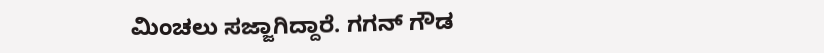ಮಿಂಚಲು ಸಜ್ಜಾಗಿದ್ದಾರೆ. ಗಗನ್ ಗೌಡ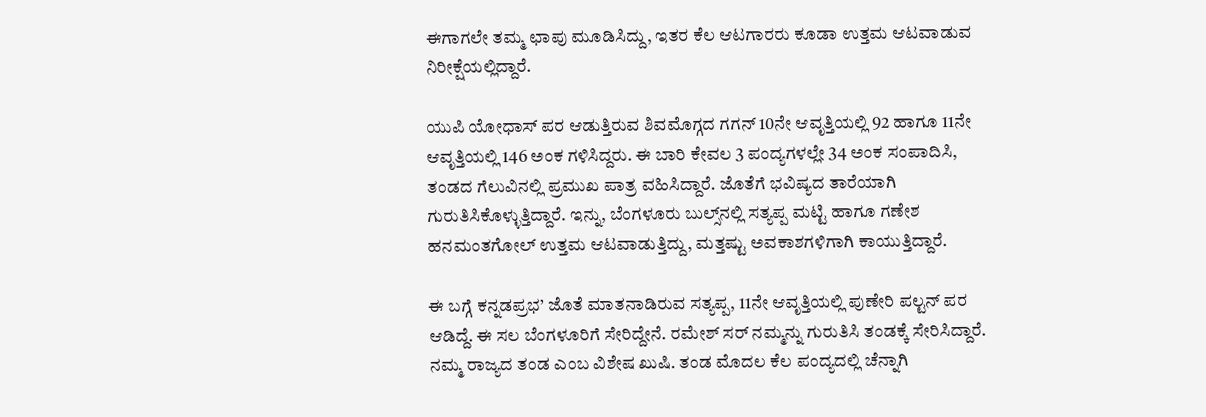ಈಗಾಗಲೇ ತಮ್ಮ ಛಾಪು ಮೂಡಿಸಿದ್ದು, ಇತರ ಕೆಲ ಆಟಗಾರರು ಕೂಡಾ ಉತ್ತಮ ಆಟವಾಡುವ ನಿರೀಕ್ಷೆಯಲ್ಲಿದ್ದಾರೆ.

ಯುಪಿ ಯೋಧಾಸ್ ಪರ ಆಡುತ್ತಿರುವ ಶಿವಮೊಗ್ಗದ ಗಗನ್ 10ನೇ ಆವೃತ್ತಿಯಲ್ಲಿ 92 ಹಾಗೂ 11ನೇ ಆವೃತ್ತಿಯಲ್ಲಿ 146 ಅಂಕ ಗಳಿಸಿದ್ದರು. ಈ ಬಾರಿ ಕೇವಲ 3 ಪಂದ್ಯಗಳಲ್ಲೇ 34 ಅಂಕ ಸಂಪಾದಿಸಿ, ತಂಡದ ಗೆಲುವಿನಲ್ಲಿ ಪ್ರಮುಖ ಪಾತ್ರ ವಹಿಸಿದ್ದಾರೆ. ಜೊತೆಗೆ ಭವಿಷ್ಯದ ತಾರೆಯಾಗಿ ಗುರುತಿಸಿಕೊಳ್ಳುತ್ತಿದ್ದಾರೆ. ಇನ್ನು, ಬೆಂಗಳೂರು ಬುಲ್ಸ್‌ನಲ್ಲಿ ಸತ್ಯಪ್ಪ ಮಟ್ಟಿ ಹಾಗೂ ಗಣೇಶ ಹನಮಂತಗೋಲ್ ಉತ್ತಮ ಆಟವಾಡುತ್ತಿದ್ದು, ಮತ್ತಷ್ಟು ಅವಕಾಶಗಳಿಗಾಗಿ ಕಾಯುತ್ತಿದ್ದಾರೆ.

ಈ ಬಗ್ಗೆ ಕನ್ನಡಪ್ರಭ’ ಜೊತೆ ಮಾತನಾಡಿರುವ ಸತ್ಯಪ್ಪ, 11ನೇ ಆವೃತ್ತಿಯಲ್ಲಿ ಪುಣೇರಿ ಪಲ್ಟನ್ ಪರ ಆಡಿದ್ದೆ. ಈ ಸಲ ಬೆಂಗಳೂರಿಗೆ ಸೇರಿದ್ದೇನೆ. ರಮೇಶ್ ಸರ್ ನಮ್ಮನ್ನು ಗುರುತಿಸಿ ತಂಡಕ್ಕೆ ಸೇರಿಸಿದ್ದಾರೆ. ನಮ್ಮ ರಾಜ್ಯದ ತಂಡ ಎಂಬ ವಿಶೇಷ ಖುಷಿ. ತಂಡ ಮೊದಲ ಕೆಲ ಪಂದ್ಯದಲ್ಲಿ ಚೆನ್ನಾಗಿ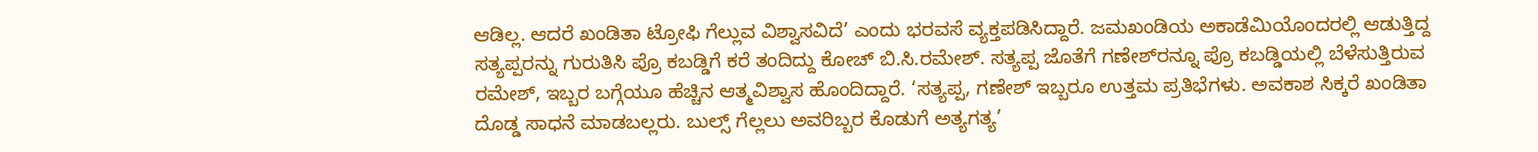ಆಡಿಲ್ಲ. ಆದರೆ ಖಂಡಿತಾ ಟ್ರೋಫಿ ಗೆಲ್ಲುವ ವಿಶ್ವಾಸವಿದೆ’ ಎಂದು ಭರವಸೆ ವ್ಯಕ್ತಪಡಿಸಿದ್ದಾರೆ. ಜಮಖಂಡಿಯ ಅಕಾಡೆಮಿಯೊಂದರಲ್ಲಿ ಆಡುತ್ತಿದ್ದ ಸತ್ಯಪ್ಪರನ್ನು ಗುರುತಿಸಿ ಪ್ರೊ ಕಬಡ್ಡಿಗೆ ಕರೆ ತಂದಿದ್ದು ಕೋಚ್ ಬಿ.ಸಿ.ರಮೇಶ್. ಸತ್ಯಪ್ಪ ಜೊತೆಗೆ ಗಣೇಶ್‌ರನ್ನೂ ಪ್ರೊ ಕಬಡ್ಡಿಯಲ್ಲಿ ಬೆಳೆಸುತ್ತಿರುವ ರಮೇಶ್, ಇಬ್ಬರ ಬಗ್ಗೆಯೂ ಹೆಚ್ಚಿನ ಆತ್ಮವಿಶ್ವಾಸ ಹೊಂದಿದ್ದಾರೆ. ‘ಸತ್ಯಪ್ಪ, ಗಣೇಶ್‌ ಇಬ್ಬರೂ ಉತ್ತಮ ಪ್ರತಿಭೆಗಳು. ಅವಕಾಶ ಸಿಕ್ಕರೆ ಖಂಡಿತಾ ದೊಡ್ಡ ಸಾಧನೆ ಮಾಡಬಲ್ಲರು. ಬುಲ್ಸ್‌ ಗೆಲ್ಲಲು ಅವರಿಬ್ಬರ ಕೊಡುಗೆ ಅತ್ಯಗತ್ಯ’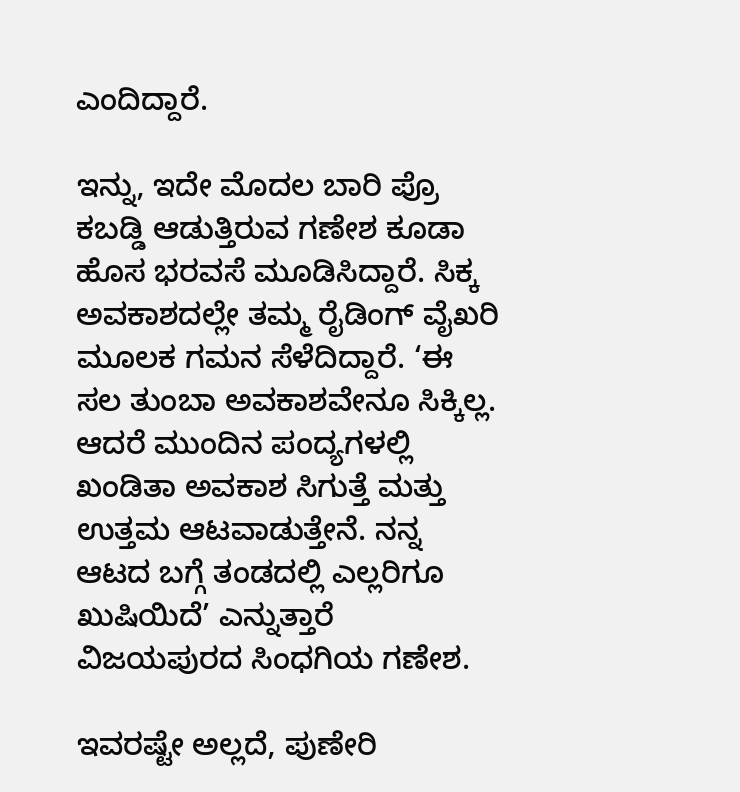ಎಂದಿದ್ದಾರೆ.

ಇನ್ನು, ಇದೇ ಮೊದಲ ಬಾರಿ ಪ್ರೊ ಕಬಡ್ಡಿ ಆಡುತ್ತಿರುವ ಗಣೇಶ ಕೂಡಾ ಹೊಸ ಭರವಸೆ ಮೂಡಿಸಿದ್ದಾರೆ. ಸಿಕ್ಕ ಅವಕಾಶದಲ್ಲೇ ತಮ್ಮ ರೈಡಿಂಗ್ ವೈಖರಿ ಮೂಲಕ ಗಮನ ಸೆಳೆದಿದ್ದಾರೆ. ‘ಈ ಸಲ ತುಂಬಾ ಅವಕಾಶವೇನೂ ಸಿಕ್ಕಿಲ್ಲ. ಆದರೆ ಮುಂದಿನ ಪಂದ್ಯಗಳಲ್ಲಿ ಖಂಡಿತಾ ಅವಕಾಶ ಸಿಗುತ್ತೆ ಮತ್ತು ಉತ್ತಮ ಆಟವಾಡುತ್ತೇನೆ. ನನ್ನ ಆಟದ ಬಗ್ಗೆ ತಂಡದಲ್ಲಿ ಎಲ್ಲರಿಗೂ ಖುಷಿಯಿದೆ’ ಎನ್ನುತ್ತಾರೆ ವಿಜಯಪುರದ ಸಿಂಧಗಿಯ ಗಣೇಶ.

ಇವರಷ್ಟೇ ಅಲ್ಲದೆ, ಪುಣೇರಿ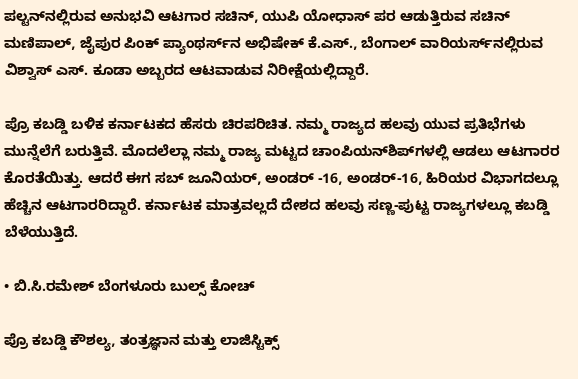ಪಲ್ಟನ್‌ನಲ್ಲಿರುವ ಅನುಭವಿ ಆಟಗಾರ ಸಚಿನ್, ಯುಪಿ ಯೋಧಾಸ್ ಪರ ಆಡುತ್ತಿರುವ ಸಚಿನ್ ಮಣಿಪಾಲ್, ಜೈಪುರ ಪಿಂಕ್ ಪ್ಯಾಂಥರ್ಸ್‌ನ ಅಭಿಷೇಕ್ ಕೆ.ಎಸ್., ಬೆಂಗಾಲ್ ವಾರಿಯರ್ಸ್‌ನಲ್ಲಿರುವ ವಿಶ್ವಾಸ್ ಎಸ್. ಕೂಡಾ ಅಬ್ಬರದ ಆಟವಾಡುವ ನಿರೀಕ್ಷೆಯಲ್ಲಿದ್ದಾರೆ.

ಪ್ರೊ ಕಬಡ್ಡಿ ಬಳಿಕ ಕರ್ನಾಟಕದ ಹೆಸರು ಚಿರಪರಿಚಿತ. ನಮ್ಮ ರಾಜ್ಯದ ಹಲವು ಯುವ ಪ್ರತಿಭೆಗಳು ಮುನ್ನೆಲೆಗೆ ಬರುತ್ತಿವೆ. ಮೊದಲೆಲ್ಲಾ ನಮ್ಮ ರಾಜ್ಯ ಮಟ್ಟದ ಚಾಂಪಿಯನ್‌ಶಿಪ್‌ಗಳಲ್ಲಿ ಆಡಲು ಆಟಗಾರರ ಕೊರತೆಯಿತ್ತು. ಆದರೆ ಈಗ ಸಬ್ ಜೂನಿಯರ್, ಅಂಡ‌ರ್ -16, ಅಂಡರ್-16, ಹಿರಿಯರ ವಿಭಾಗದಲ್ಲೂ ಹೆಚ್ಚಿನ ಆಟಗಾರರಿದ್ದಾರೆ. ಕರ್ನಾಟಕ ಮಾತ್ರವಲ್ಲದೆ ದೇಶದ ಹಲವು ಸಣ್ಣ-ಪುಟ್ಟ ರಾಜ್ಯಗಳಲ್ಲೂ ಕಬಡ್ಡಿ ಬೆಳೆಯುತ್ತಿದೆ.

• ಬಿ.ಸಿ.ರಮೇಶ್ ಬೆಂಗಳೂರು ಬುಲ್ಸ್‌ ಕೋಚ್

ಪ್ರೊ ಕಬಡ್ಡಿ ಕೌಶಲ್ಯ, ತಂತ್ರಜ್ಞಾನ ಮತ್ತು ಲಾಜಿಸ್ಟಿಕ್ಸ್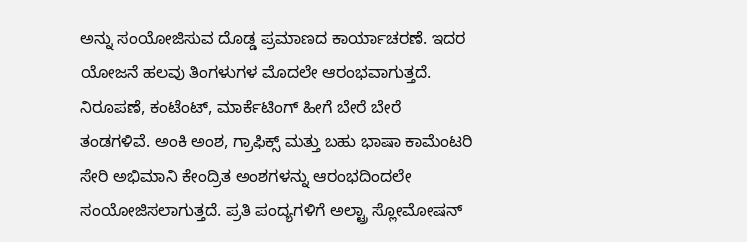ಅನ್ನು ಸಂಯೋಜಿಸುವ ದೊಡ್ಡ ಪ್ರಮಾಣದ ಕಾರ್ಯಾಚರಣೆ. ಇದರ ಯೋಜನೆ ಹಲವು ತಿಂಗಳುಗಳ ಮೊದಲೇ ಆರಂಭವಾಗುತ್ತದೆ. ನಿರೂಪಣೆ, ಕಂಟೆಂಟ್, ಮಾರ್ಕೆಟಿಂಗ್ ಹೀಗೆ ಬೇರೆ ಬೇರೆ ತಂಡಗಳಿವೆ. ಅಂಕಿ ಅಂಶ, ಗ್ರಾಫಿಕ್ಸ್‌ ಮತ್ತು ಬಹು ಭಾಷಾ ಕಾಮೆಂಟರಿ ಸೇರಿ ಅಭಿಮಾನಿ ಕೇಂದ್ರಿತ ಅಂಶಗಳನ್ನು ಆರಂಭದಿಂದಲೇ ಸಂಯೋಜಿಸಲಾಗುತ್ತದೆ. ಪ್ರತಿ ಪಂದ್ಯಗಳಿಗೆ ಅಲ್ಟ್ರಾ ಸ್ಲೋಮೋಷನ್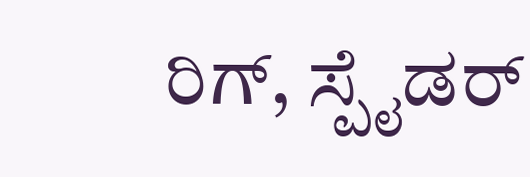ರಿಗ್, ಸ್ಪೈಡರ್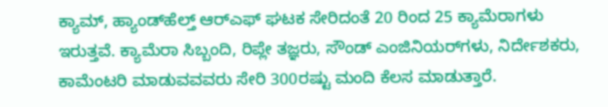ಕ್ಯಾಮ್, ಹ್ಯಾಂಡ್‌ಹೆಲ್ತ್ ಆರ್‌ಎಫ್ ಘಟಕ ಸೇರಿದಂತೆ 20 ರಿಂದ 25 ಕ್ಯಾಮೆರಾಗಳು ಇರುತ್ತವೆ. ಕ್ಯಾಮೆರಾ ಸಿಬ್ಬಂದಿ, ರಿಪ್ಲೇ ತಜ್ಞರು, ಸೌಂಡ್ ಎಂಜಿನಿಯರ್‌ಗಳು, ನಿರ್ದೇಶಕರು, ಕಾಮೆಂಟರಿ ಮಾಡುವವವರು ಸೇರಿ 300ರಷ್ಟು ಮಂದಿ ಕೆಲಸ ಮಾಡುತ್ತಾರೆ.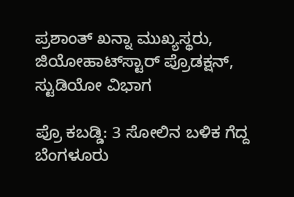ಪ್ರಶಾಂತ್ ಖನ್ನಾ ಮುಖ್ಯಸ್ಥರು, ಜಿಯೋಹಾಟ್‌ಸ್ಟಾರ್‌ ಪ್ರೊಡಕ್ಷನ್, ಸ್ಟುಡಿಯೋ ವಿಭಾಗ

ಪ್ರೊ ಕಬಡ್ಡಿ: 3 ಸೋಲಿನ ಬಳಿಕ ಗೆದ್ದ ಬೆಂಗಳೂರು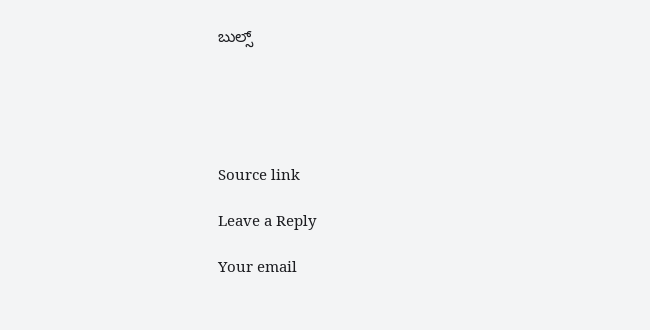ಬುಲ್ಸ್





Source link

Leave a Reply

Your email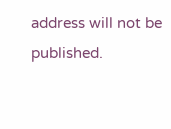address will not be published.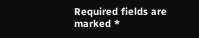Required fields are marked *